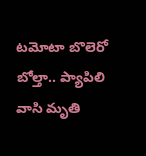టమోటా బొలెరో బోల్తా.. ప్యాపిలి వాసి మృతి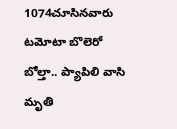1074చూసినవారు
టమోటా బొలెరో బోల్తా.. ప్యాపిలి వాసి మృతి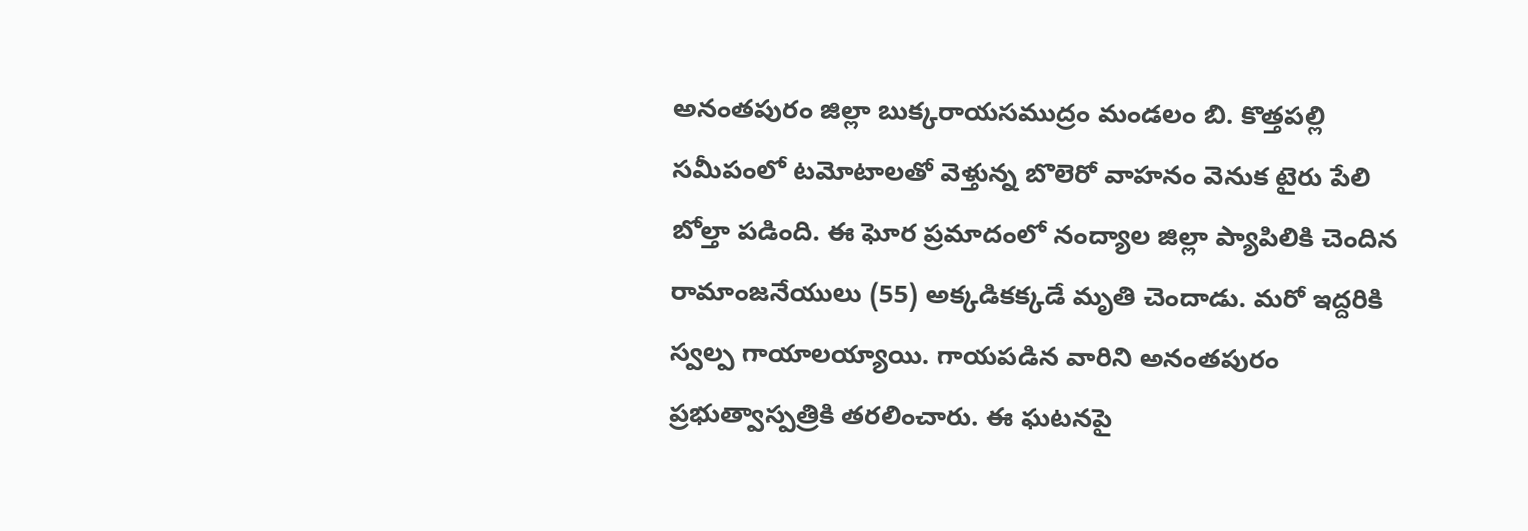అనంతపురం జిల్లా బుక్కరాయసముద్రం మండలం బి. కొత్తపల్లి సమీపంలో టమోటాలతో వెళ్తున్న బొలెరో వాహనం వెనుక టైరు పేలి బోల్తా పడింది. ఈ ఘోర ప్రమాదంలో నంద్యాల జిల్లా ప్యాపిలికి చెందిన రామాంజనేయులు (55) అక్కడికక్కడే మృతి చెందాడు. మరో ఇద్దరికి స్వల్ప గాయాలయ్యాయి. గాయపడిన వారిని అనంతపురం ప్రభుత్వాస్పత్రికి తరలించారు. ఈ ఘటనపై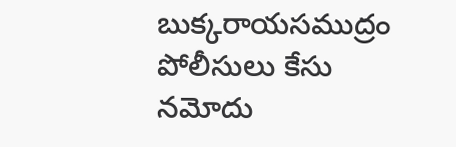బుక్కరాయసముద్రం పోలీసులు కేసు నమోదు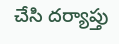చేసి దర్యాప్తు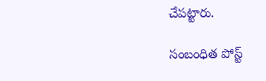చేపట్టారు.

సంబంధిత పోస్ట్